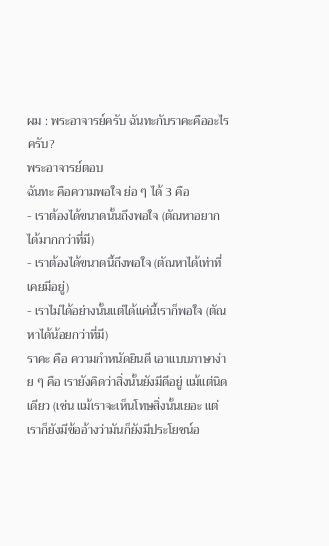ผม : พระอาจารย์ครับ ฉันทะกับราคะคืออะไรครับ?
พระอาจารย์ตอบ
ฉันทะ คือความพอใจ ย่อ ๆ ได้ 3 คือ
- เราต้องได้ขนาดนั้นถึงพอใจ (ตัณหาอยากได้มากกว่าที่มี)
- เราต้องได้ขนาดนี้ถึงพอใจ (ตัณหาได้เท่าที่เคยมีอยู่)
- เราไม่ได้อย่างนั้นแต่ได้แค่นี้เราก็พอใจ (ตัณหาได้น้อยกว่าที่มี)
ราคะ คือ ความกำหนัดยินดี เอาแบบภาษาง่าย ๆ คือ เรายังคิดว่าสิ่งนั้นยังมีดีอยู่ แม้แต่นิดเดียว (เช่น แม้เราจะเห็นโทษสิ่งนั้นเยอะ แต่เราก็ยังมีข้ออ้างว่ามันก็ยังมีประโยชน์อ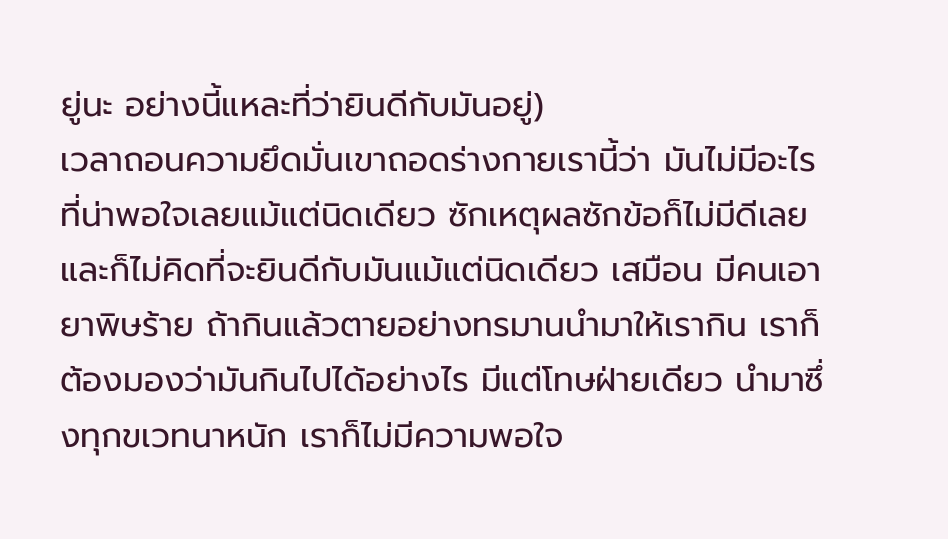ยู่นะ อย่างนี้แหละที่ว่ายินดีกับมันอยู่)
เวลาถอนความยึดมั่นเขาถอดร่างกายเรานี้ว่า มันไม่มีอะไรที่น่าพอใจเลยแม้แต่นิดเดียว ซักเหตุผลซักข้อก็ไม่มีดีเลย และก็ไม่คิดที่จะยินดีกับมันแม้แต่นิดเดียว เสมือน มีคนเอายาพิษร้าย ถ้ากินแล้วตายอย่างทรมานนำมาให้เรากิน เราก็ต้องมองว่ามันกินไปได้อย่างไร มีแต่โทษฝ่ายเดียว นำมาซึ่งทุกขเวทนาหนัก เราก็ไม่มีความพอใจ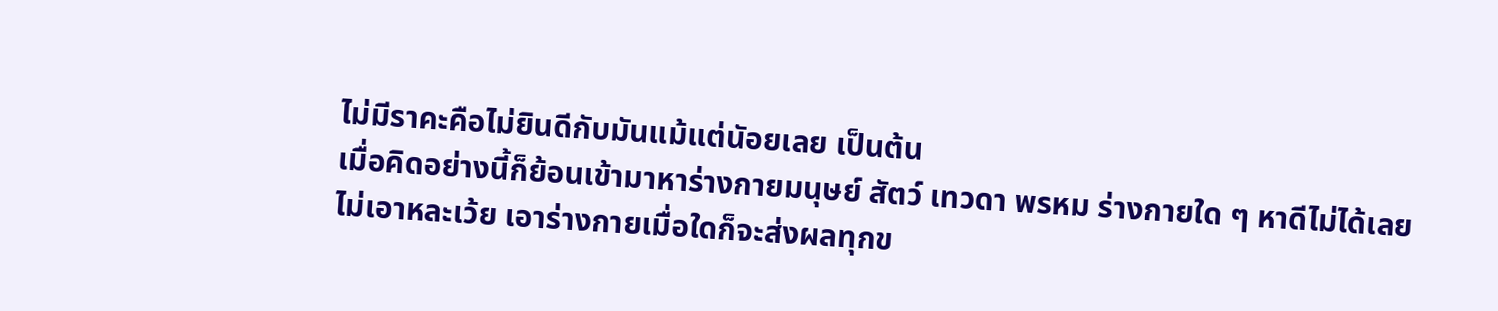ไม่มีราคะคือไม่ยินดีกับมันแม้แต่นัอยเลย เป็นต้น
เมื่อคิดอย่างนี้ก็ย้อนเข้ามาหาร่างกายมนุษย์ สัตว์ เทวดา พรหม ร่างกายใด ๆ หาดีไม่ได้เลย ไม่เอาหละเว้ย เอาร่างกายเมื่อใดก็จะส่งผลทุกข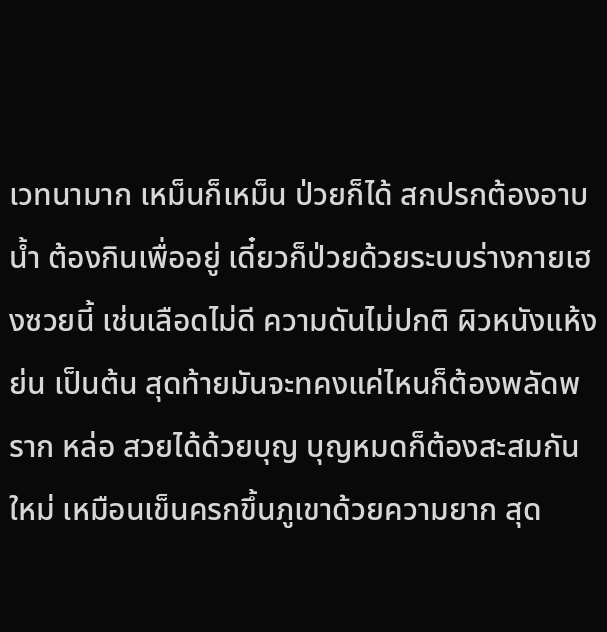เวทนามาก เหม็นก็เหม็น ป่วยก็ได้ สกปรกต้องอาบน้ำ ต้องกินเพื่ออยู่ เดี๋ยวก็ป่วยด้วยระบบร่างกายเฮงซวยนี้ เช่นเลือดไม่ดี ความดันไม่ปกติ ผิวหนังแห้งย่น เป็นต้น สุดท้ายมันจะทคงแค่ไหนก็ต้องพลัดพราก หล่อ สวยได้ด้วยบุญ บุญหมดก็ต้องสะสมกันใหม่ เหมือนเข็นครกขึ้นภูเขาด้วยความยาก สุด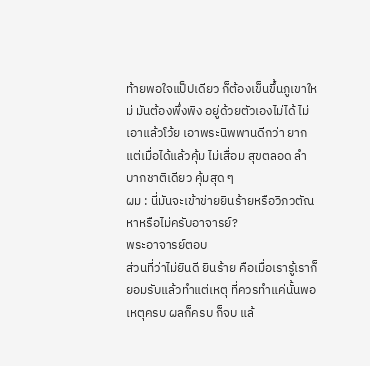ท้ายพอใจแป็ปเดียว ก็ต้องเข็นขึ้นภูเขาใหม่ มันต้องพึ่งพิง อยู่ด้วยตัวเองไม่ได้ ไม่เอาแล้วโว้ย เอาพระนิพพานดีกว่า ยากแต่เมื่อได้แล้วคุ้ม ไม่เสื่อม สุขตลอด ลำบากชาติเดียว คุ้มสุด ๆ
ผม : นี่มันจะเข้าข่ายยินร้ายหรือวิภวตัณหาหรือไม่ครับอาจารย์?
พระอาจารย์ตอบ
ส่วนที่ว่าไม่ยินดี ยินร้าย คือเมื่อเรารู้เราก็ยอมรับแล้วทำแต่เหตุ ที่ควรทำแค่นั้นพอ เหตุครบ ผลก็ครบ ก็จบ แล้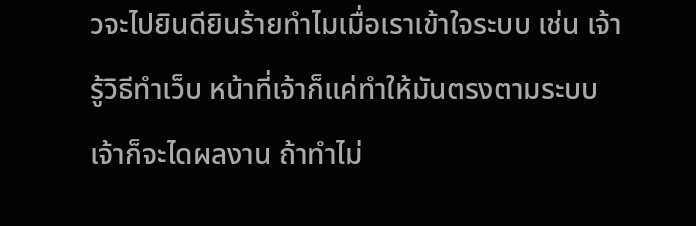วจะไปยินดียินร้ายทำไมเมื่อเราเข้าใจระบบ เช่น เจ้ารู้วิธีทำเว็บ หน้าที่เจ้าก็แค่ทำให้มันตรงตามระบบ เจ้าก็จะไดผลงาน ถ้าทำไม่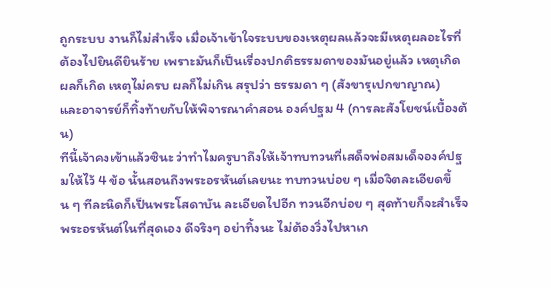ถูกระบบ งานก็ไม่สำเร็จ เมื่อเจ้าเข้าใจระบบของเหตุผลแล้วจะมีเหตุผลอะไรที่ต้องไปยินดียินร้าย เพราะมันก็เป็นเรื่องปกติธรรมดาของมันอยู่แล้ว เหตุเกิด ผลก็เกิด เหตุไม่ครบ ผลก็ไม่เกิน สรุปว่า ธรรมดา ๆ (สังขารุเปกขาญาณ)
และอาจารย์ก็ทิ้งท้ายกับให้พิจารณาคำสอน องค์ปฐม 4 (การละสังโยชน์เบื้องต้น)
ทีนี้เจ้าคงเข้าแล้วซินะ ว่าทำไมครูบาถึงให้เจ้าทบทวนที่เสด็จพ่อสมเด็จองค์ปฐมให้ไว้ 4 ข้อ นั้นสอนถึงพระอรหันต์เลยนะ ทบทวนบ่อย ๆ เมื่อจิตละเอียดขึ้น ๆ ทีละนิดก็เป็นพระโสดาบัน ละเอียดไปอีก ทวนอีกบ่อย ๆ สุดท้ายก็จะสำเร็จพระอรหันต์ในที่สุดเอง ดีจริงๆ อย่าทิ้งนะ ไม่ต้องวิ่งไปหาเก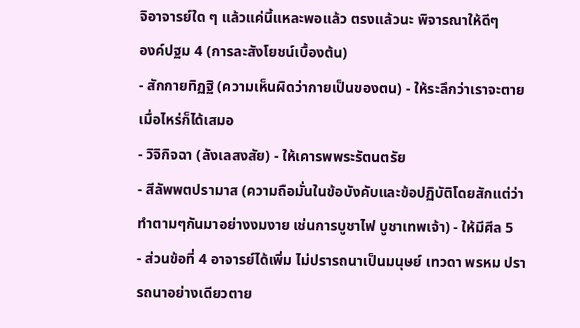จิอาจารย์ใด ๆ แล้วแค่นี้แหละพอแล้ว ตรงแล้วนะ พิจารณาให้ดีๆ
องค์ปฐม 4 (การละสังโยชน์เบื้องต้น)
- สักกายทิฏฐิ (ความเห็นผิดว่ากายเป็นของตน) - ให้ระลึกว่าเราจะตายเมื่อไหร่ก็ได้เสมอ
- วิจิกิจฉา (ลังเลสงสัย) - ให้เคารพพระรัตนตรัย
- สีลัพพตปรามาส (ความถือมั่นในข้อบังคับและข้อปฏิบัติโดยสักแต่ว่าทําตามๆกันมาอย่างงมงาย เช่นการบูชาไฟ บูชาเทพเจ้า) - ให้มีศีล 5
- ส่วนข้อที่ 4 อาจารย์ได้เพิ่ม ไม่ปรารถนาเป็นมนุษย์ เทวดา พรหม ปรารถนาอย่างเดียวตาย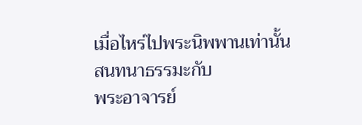เมื่อไหร่ไปพระนิพพานเท่านั้น
สนทนาธรรมะกับ
พระอาจารย์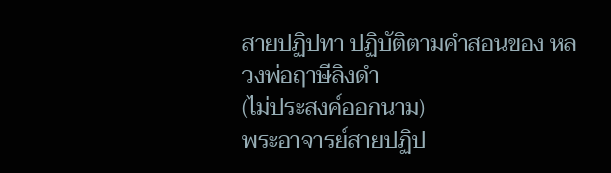สายปฏิปทา ปฏิบัติตามคำสอนของ หลวงพ่อฤาษีลิงดำ
(ไม่ประสงค์ออกนาม)
พระอาจารย์สายปฏิป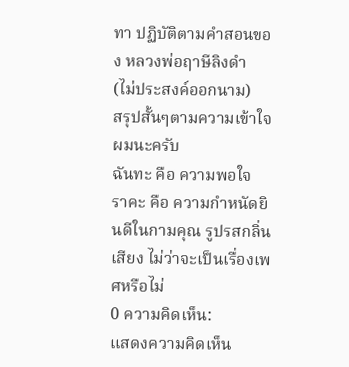ทา ปฏิบัติตามคำสอนของ หลวงพ่อฤาษีลิงดำ
(ไม่ประสงค์ออกนาม)
สรุปสั้นๆตามความเข้าใจผมนะครับ
ฉันทะ คือ ความพอใจ
ราคะ คือ ความกำหนัดยินดีในกามคุณ รูปรสกลิ่นเสียง ไม่ว่าจะเป็นเรื่องเพศหรือไม่
0 ความคิดเห็น:
แสดงความคิดเห็น